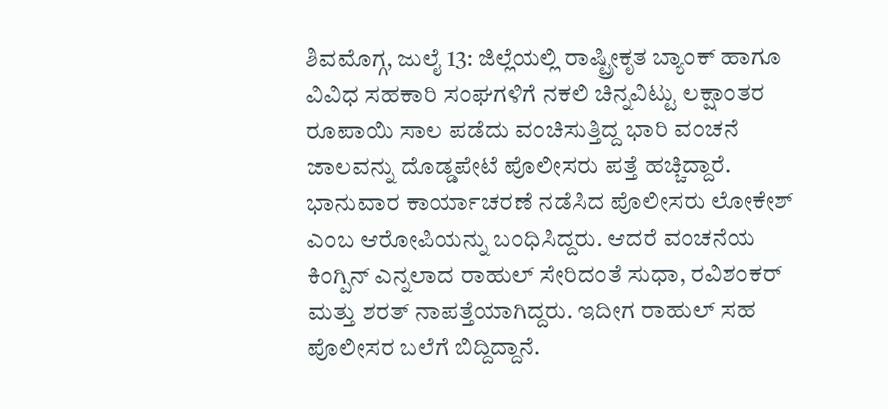ಶಿವಮೊಗ್ಗ, ಜುಲೈ 13: ಜಿಲ್ಲೆಯಲ್ಲಿ ರಾಷ್ಟ್ರೀಕೃತ ಬ್ಯಾಂಕ್ ಹಾಗೂ ವಿವಿಧ ಸಹಕಾರಿ ಸಂಘಗಳಿಗೆ ನಕಲಿ ಚಿನ್ನವಿಟ್ಟು ಲಕ್ಷಾಂತರ ರೂಪಾಯಿ ಸಾಲ ಪಡೆದು ವಂಚಿಸುತ್ತಿದ್ದ ಭಾರಿ ವಂಚನೆ ಜಾಲವನ್ನು ದೊಡ್ಡಪೇಟೆ ಪೊಲೀಸರು ಪತ್ತೆ ಹಚ್ಚಿದ್ದಾರೆ. ಭಾನುವಾರ ಕಾರ್ಯಾಚರಣೆ ನಡೆಸಿದ ಪೊಲೀಸರು ಲೋಕೇಶ್ ಎಂಬ ಆರೋಪಿಯನ್ನು ಬಂಧಿಸಿದ್ದರು. ಆದರೆ ವಂಚನೆಯ ಕಿಂಗ್ಪಿನ್ ಎನ್ನಲಾದ ರಾಹುಲ್ ಸೇರಿದಂತೆ ಸುಧಾ, ರವಿಶಂಕರ್ ಮತ್ತು ಶರತ್ ನಾಪತ್ತೆಯಾಗಿದ್ದರು. ಇದೀಗ ರಾಹುಲ್ ಸಹ ಪೊಲೀಸರ ಬಲೆಗೆ ಬಿದ್ದಿದ್ದಾನೆ.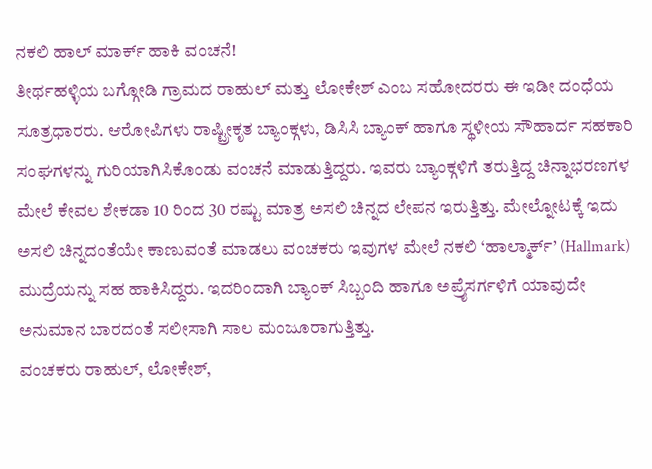ನಕಲಿ ಹಾಲ್ ಮಾರ್ಕ್ ಹಾಕಿ ವಂಚನೆ!
ತೀರ್ಥಹಳ್ಳಿಯ ಬಗ್ಗೋಡಿ ಗ್ರಾಮದ ರಾಹುಲ್ ಮತ್ತು ಲೋಕೇಶ್ ಎಂಬ ಸಹೋದರರು ಈ ಇಡೀ ದಂಧೆಯ ಸೂತ್ರಧಾರರು. ಆರೋಪಿಗಳು ರಾಷ್ಟ್ರೀಕೃತ ಬ್ಯಾಂಕ್ಗಳು, ಡಿಸಿಸಿ ಬ್ಯಾಂಕ್ ಹಾಗೂ ಸ್ಥಳೀಯ ಸೌಹಾರ್ದ ಸಹಕಾರಿ ಸಂಘಗಳನ್ನು ಗುರಿಯಾಗಿಸಿಕೊಂಡು ವಂಚನೆ ಮಾಡುತ್ತಿದ್ದರು. ಇವರು ಬ್ಯಾಂಕ್ಗಳಿಗೆ ತರುತ್ತಿದ್ದ ಚಿನ್ನಾಭರಣಗಳ ಮೇಲೆ ಕೇವಲ ಶೇಕಡಾ 10 ರಿಂದ 30 ರಷ್ಟು ಮಾತ್ರ ಅಸಲಿ ಚಿನ್ನದ ಲೇಪನ ಇರುತ್ತಿತ್ತು. ಮೇಲ್ನೋಟಕ್ಕೆ ಇದು ಅಸಲಿ ಚಿನ್ನದಂತೆಯೇ ಕಾಣುವಂತೆ ಮಾಡಲು ವಂಚಕರು ಇವುಗಳ ಮೇಲೆ ನಕಲಿ ‘ಹಾಲ್ಮಾರ್ಕ್’ (Hallmark) ಮುದ್ರೆಯನ್ನು ಸಹ ಹಾಕಿಸಿದ್ದರು. ಇದರಿಂದಾಗಿ ಬ್ಯಾಂಕ್ ಸಿಬ್ಬಂದಿ ಹಾಗೂ ಅಪ್ರೈಸರ್ಗಳಿಗೆ ಯಾವುದೇ ಅನುಮಾನ ಬಾರದಂತೆ ಸಲೀಸಾಗಿ ಸಾಲ ಮಂಜೂರಾಗುತ್ತಿತ್ತು.
ವಂಚಕರು ರಾಹುಲ್, ಲೋಕೇಶ್,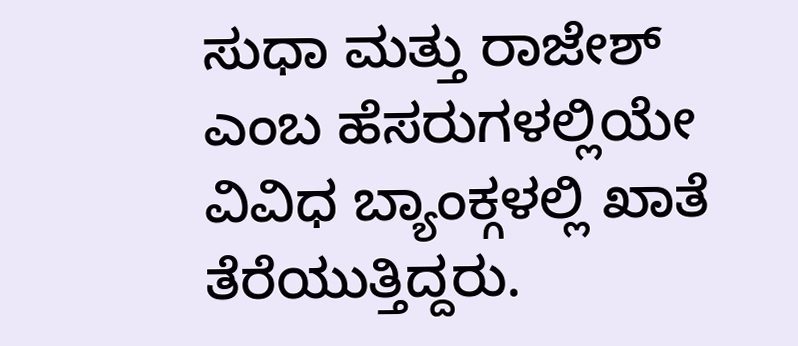ಸುಧಾ ಮತ್ತು ರಾಜೇಶ್ ಎಂಬ ಹೆಸರುಗಳಲ್ಲಿಯೇ ವಿವಿಧ ಬ್ಯಾಂಕ್ಗಳಲ್ಲಿ ಖಾತೆ ತೆರೆಯುತ್ತಿದ್ದರು.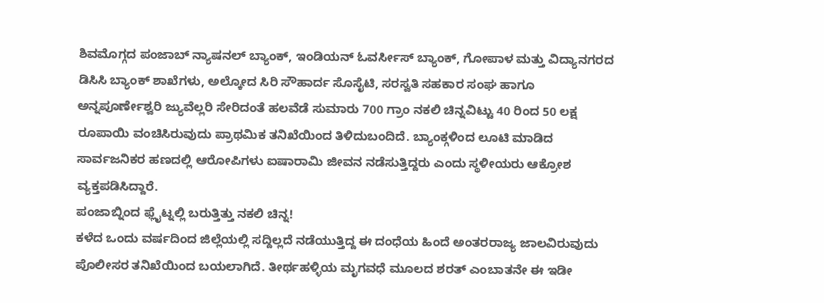ಶಿವಮೊಗ್ಗದ ಪಂಜಾಬ್ ನ್ಯಾಷನಲ್ ಬ್ಯಾಂಕ್, ಇಂಡಿಯನ್ ಓವರ್ಸೀಸ್ ಬ್ಯಾಂಕ್, ಗೋಪಾಳ ಮತ್ತು ವಿದ್ಯಾನಗರದ ಡಿಸಿಸಿ ಬ್ಯಾಂಕ್ ಶಾಖೆಗಳು, ಅಲ್ಕೋದ ಸಿರಿ ಸೌಹಾರ್ದ ಸೊಸೈಟಿ, ಸರಸ್ವತಿ ಸಹಕಾರ ಸಂಘ ಹಾಗೂ ಅನ್ನಪೂರ್ಣೇಶ್ವರಿ ಜ್ಯುವೆಲ್ಲರಿ ಸೇರಿದಂತೆ ಹಲವೆಡೆ ಸುಮಾರು 700 ಗ್ರಾಂ ನಕಲಿ ಚಿನ್ನವಿಟ್ಟು 40 ರಿಂದ 50 ಲಕ್ಷ ರೂಪಾಯಿ ವಂಚಿಸಿರುವುದು ಪ್ರಾಥಮಿಕ ತನಿಖೆಯಿಂದ ತಿಳಿದುಬಂದಿದೆ. ಬ್ಯಾಂಕ್ಗಳಿಂದ ಲೂಟಿ ಮಾಡಿದ ಸಾರ್ವಜನಿಕರ ಹಣದಲ್ಲಿ ಆರೋಪಿಗಳು ಐಷಾರಾಮಿ ಜೀವನ ನಡೆಸುತ್ತಿದ್ದರು ಎಂದು ಸ್ಥಳೀಯರು ಆಕ್ರೋಶ ವ್ಯಕ್ತಪಡಿಸಿದ್ದಾರೆ.
ಪಂಜಾಬ್ನಿಂದ ಫ್ಲೈಟ್ನಲ್ಲಿ ಬರುತ್ತಿತ್ತು ನಕಲಿ ಚಿನ್ನ!
ಕಳೆದ ಒಂದು ವರ್ಷದಿಂದ ಜಿಲ್ಲೆಯಲ್ಲಿ ಸದ್ದಿಲ್ಲದೆ ನಡೆಯುತ್ತಿದ್ದ ಈ ದಂಧೆಯ ಹಿಂದೆ ಅಂತರರಾಜ್ಯ ಜಾಲವಿರುವುದು ಪೊಲೀಸರ ತನಿಖೆಯಿಂದ ಬಯಲಾಗಿದೆ. ತೀರ್ಥಹಳ್ಳಿಯ ಮೃಗವಧೆ ಮೂಲದ ಶರತ್ ಎಂಬಾತನೇ ಈ ಇಡೀ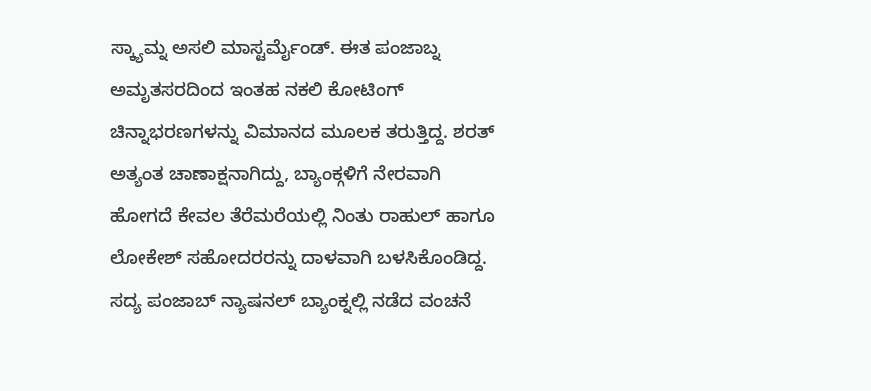ಸ್ಕ್ಯಾಮ್ನ ಅಸಲಿ ಮಾಸ್ಟರ್ಮೈಂಡ್. ಈತ ಪಂಜಾಬ್ನ ಅಮೃತಸರದಿಂದ ಇಂತಹ ನಕಲಿ ಕೋಟಿಂಗ್ ಚಿನ್ನಾಭರಣಗಳನ್ನು ವಿಮಾನದ ಮೂಲಕ ತರುತ್ತಿದ್ದ. ಶರತ್ ಅತ್ಯಂತ ಚಾಣಾಕ್ಷನಾಗಿದ್ದು, ಬ್ಯಾಂಕ್ಗಳಿಗೆ ನೇರವಾಗಿ ಹೋಗದೆ ಕೇವಲ ತೆರೆಮರೆಯಲ್ಲಿ ನಿಂತು ರಾಹುಲ್ ಹಾಗೂ ಲೋಕೇಶ್ ಸಹೋದರರನ್ನು ದಾಳವಾಗಿ ಬಳಸಿಕೊಂಡಿದ್ದ. ಸದ್ಯ ಪಂಜಾಬ್ ನ್ಯಾಷನಲ್ ಬ್ಯಾಂಕ್ನಲ್ಲಿ ನಡೆದ ವಂಚನೆ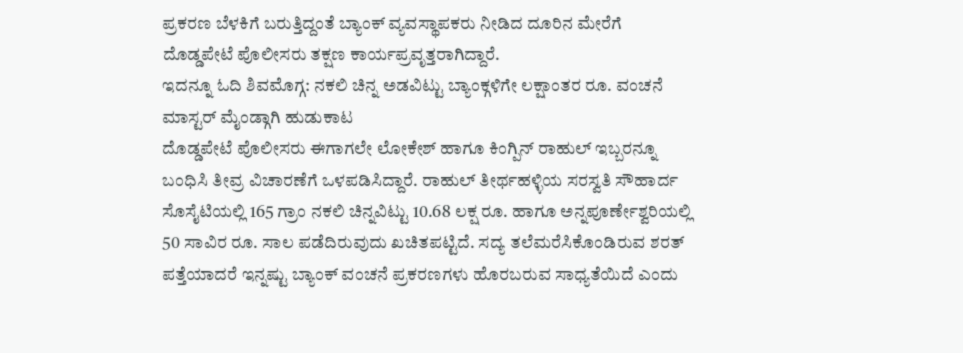ಪ್ರಕರಣ ಬೆಳಕಿಗೆ ಬರುತ್ತಿದ್ದಂತೆ ಬ್ಯಾಂಕ್ ವ್ಯವಸ್ಥಾಪಕರು ನೀಡಿದ ದೂರಿನ ಮೇರೆಗೆ ದೊಡ್ಡಪೇಟೆ ಪೊಲೀಸರು ತಕ್ಷಣ ಕಾರ್ಯಪ್ರವೃತ್ತರಾಗಿದ್ದಾರೆ.
ಇದನ್ನೂ ಓದಿ ಶಿವಮೊಗ್ಗ: ನಕಲಿ ಚಿನ್ನ ಅಡವಿಟ್ಟು ಬ್ಯಾಂಕ್ಗಳಿಗೇ ಲಕ್ಷಾಂತರ ರೂ. ವಂಚನೆ
ಮಾಸ್ಟರ್ ಮೈಂಡ್ಗಾಗಿ ಹುಡುಕಾಟ
ದೊಡ್ಡಪೇಟೆ ಪೊಲೀಸರು ಈಗಾಗಲೇ ಲೋಕೇಶ್ ಹಾಗೂ ಕಿಂಗ್ಪಿನ್ ರಾಹುಲ್ ಇಬ್ಬರನ್ನೂ ಬಂಧಿಸಿ ತೀವ್ರ ವಿಚಾರಣೆಗೆ ಒಳಪಡಿಸಿದ್ದಾರೆ. ರಾಹುಲ್ ತೀರ್ಥಹಳ್ಳಿಯ ಸರಸ್ವತಿ ಸೌಹಾರ್ದ ಸೊಸೈಟಿಯಲ್ಲಿ 165 ಗ್ರಾಂ ನಕಲಿ ಚಿನ್ನವಿಟ್ಟು 10.68 ಲಕ್ಷ ರೂ. ಹಾಗೂ ಅನ್ನಪೂರ್ಣೇಶ್ವರಿಯಲ್ಲಿ 50 ಸಾವಿರ ರೂ. ಸಾಲ ಪಡೆದಿರುವುದು ಖಚಿತಪಟ್ಟಿದೆ. ಸದ್ಯ ತಲೆಮರೆಸಿಕೊಂಡಿರುವ ಶರತ್ ಪತ್ತೆಯಾದರೆ ಇನ್ನಷ್ಟು ಬ್ಯಾಂಕ್ ವಂಚನೆ ಪ್ರಕರಣಗಳು ಹೊರಬರುವ ಸಾಧ್ಯತೆಯಿದೆ ಎಂದು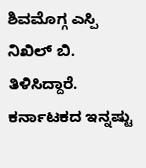ಶಿವಮೊಗ್ಗ ಎಸ್ಪಿ ನಿಖಿಲ್ ಬಿ. ತಿಳಿಸಿದ್ದಾರೆ.
ಕರ್ನಾಟಕದ ಇನ್ನಷ್ಟು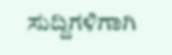ಸುದ್ದಿಗಳಿಗಾಗಿ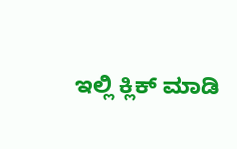ಇಲ್ಲಿ ಕ್ಲಿಕ್ ಮಾಡಿ